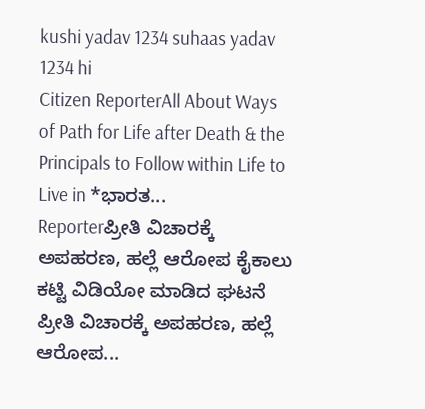kushi yadav 1234 suhaas yadav 1234 hi
Citizen ReporterAll About Ways of Path for Life after Death & the Principals to Follow within Life to Live in *ಭಾರತ...
Reporterಪ್ರೀತಿ ವಿಚಾರಕ್ಕೆ ಅಪಹರಣ, ಹಲ್ಲೆ ಆರೋಪ ಕೈಕಾಲು ಕಟ್ಟಿ ವಿಡಿಯೋ ಮಾಡಿದ ಘಟನೆ ಪ್ರೀತಿ ವಿಚಾರಕ್ಕೆ ಅಪಹರಣ, ಹಲ್ಲೆ ಆರೋಪ...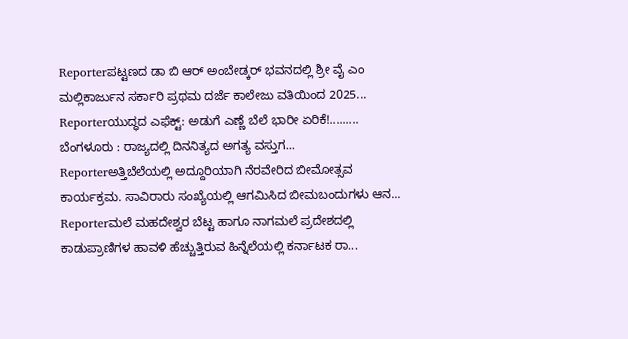Reporterಪಟ್ಟಣದ ಡಾ ಬಿ ಆರ್ ಅಂಬೇಡ್ಕರ್ ಭವನದಲ್ಲಿ ಶ್ರೀ ವೈ ಎಂ ಮಲ್ಲಿಕಾರ್ಜುನ ಸರ್ಕಾರಿ ಪ್ರಥಮ ದರ್ಜೆ ಕಾಲೇಜು ವತಿಯಿಂದ 2025...
Reporterಯುದ್ಧದ ಎಫೆಕ್ಟ್: ಅಡುಗೆ ಎಣ್ಣೆ ಬೆಲೆ ಭಾರೀ ಏರಿಕೆ!......... ಬೆಂಗಳೂರು : ರಾಜ್ಯದಲ್ಲಿ ದಿನನಿತ್ಯದ ಅಗತ್ಯ ವಸ್ತುಗ...
Reporterಅತ್ತಿಬೆಲೆಯಲ್ಲಿ ಅದ್ದೂರಿಯಾಗಿ ನೆರವೇರಿದ ಬೀಮೋತ್ಸವ ಕಾರ್ಯಕ್ರಮ. ಸಾವಿರಾರು ಸಂಖ್ಯೆಯಲ್ಲಿ ಆಗಮಿಸಿದ ಬೀಮಬಂದುಗಳು ಆನ...
Reporterಮಲೆ ಮಹದೇಶ್ವರ ಬೆಟ್ಟ ಹಾಗೂ ನಾಗಮಲೆ ಪ್ರದೇಶದಲ್ಲಿ ಕಾಡುಪ್ರಾಣಿಗಳ ಹಾವಳಿ ಹೆಚ್ಚುತ್ತಿರುವ ಹಿನ್ನೆಲೆಯಲ್ಲಿ ಕರ್ನಾಟಕ ರಾ...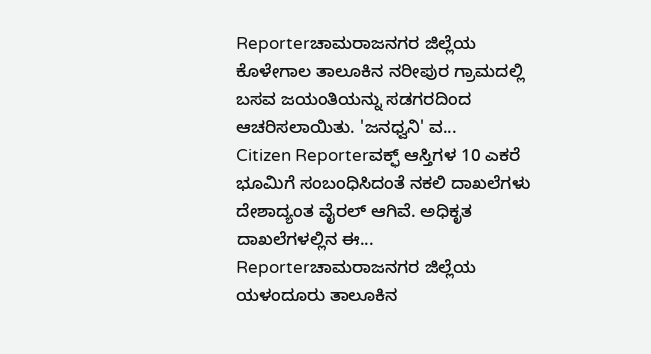Reporterಚಾಮರಾಜನಗರ ಜಿಲ್ಲೆಯ ಕೊಳೇಗಾಲ ತಾಲೂಕಿನ ನರೀಪುರ ಗ್ರಾಮದಲ್ಲಿ ಬಸವ ಜಯಂತಿಯನ್ನು ಸಡಗರದಿಂದ ಆಚರಿಸಲಾಯಿತು. 'ಜನಧ್ವನಿ' ವ...
Citizen Reporterವಕ್ಫ್ ಆಸ್ತಿಗಳ 10 ಎಕರೆ ಭೂಮಿಗೆ ಸಂಬಂಧಿಸಿದಂತೆ ನಕಲಿ ದಾಖಲೆಗಳು ದೇಶಾದ್ಯಂತ ವೈರಲ್ ಆಗಿವೆ. ಅಧಿಕೃತ ದಾಖಲೆಗಳಲ್ಲಿನ ಈ...
Reporterಚಾಮರಾಜನಗರ ಜಿಲ್ಲೆಯ ಯಳಂದೂರು ತಾಲೂಕಿನ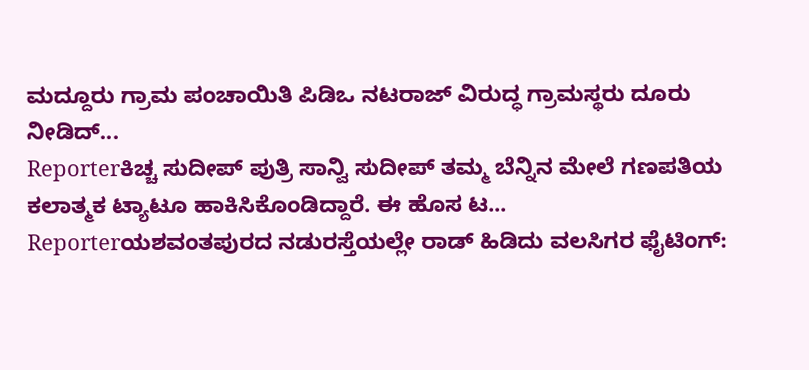ಮದ್ದೂರು ಗ್ರಾಮ ಪಂಚಾಯಿತಿ ಪಿಡಿಒ ನಟರಾಜ್ ವಿರುದ್ಧ ಗ್ರಾಮಸ್ಥರು ದೂರು ನೀಡಿದ್...
Reporterಕಿಚ್ಚ ಸುದೀಪ್ ಪುತ್ರಿ ಸಾನ್ವಿ ಸುದೀಪ್ ತಮ್ಮ ಬೆನ್ನಿನ ಮೇಲೆ ಗಣಪತಿಯ ಕಲಾತ್ಮಕ ಟ್ಯಾಟೂ ಹಾಕಿಸಿಕೊಂಡಿದ್ದಾರೆ. ಈ ಹೊಸ ಟ...
Reporterಯಶವಂತಪುರದ ನಡುರಸ್ತೆಯಲ್ಲೇ ರಾಡ್ ಹಿಡಿದು ವಲಸಿಗರ ಫೈಟಿಂಗ್: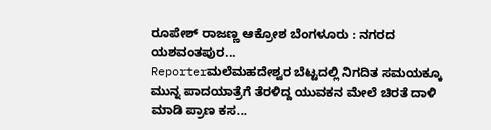ರೂಪೇಶ್ ರಾಜಣ್ಣ ಆಕ್ರೋಶ ಬೆಂಗಳೂರು : ನಗರದ ಯಶವಂತಪುರ...
Reporterಮಲೆಮಹದೇಶ್ವರ ಬೆಟ್ಟದಲ್ಲಿ ನಿಗದಿತ ಸಮಯಕ್ಕೂ ಮುನ್ನ ಪಾದಯಾತ್ರೆಗೆ ತೆರಳಿದ್ದ ಯುವಕನ ಮೇಲೆ ಚಿರತೆ ದಾಳಿ ಮಾಡಿ ಪ್ರಾಣ ಕಸ...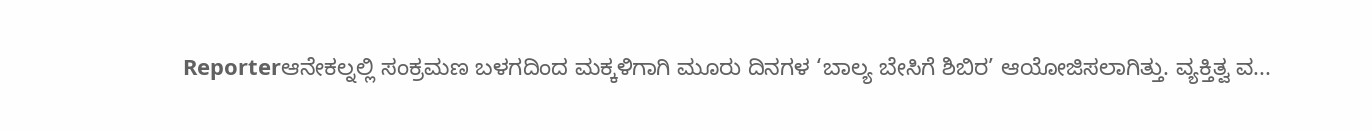Reporterಆನೇಕಲ್ನಲ್ಲಿ ಸಂಕ್ರಮಣ ಬಳಗದಿಂದ ಮಕ್ಕಳಿಗಾಗಿ ಮೂರು ದಿನಗಳ ‘ಬಾಲ್ಯ ಬೇಸಿಗೆ ಶಿಬಿರ’ ಆಯೋಜಿಸಲಾಗಿತ್ತು. ವ್ಯಕ್ತಿತ್ವ ವ...